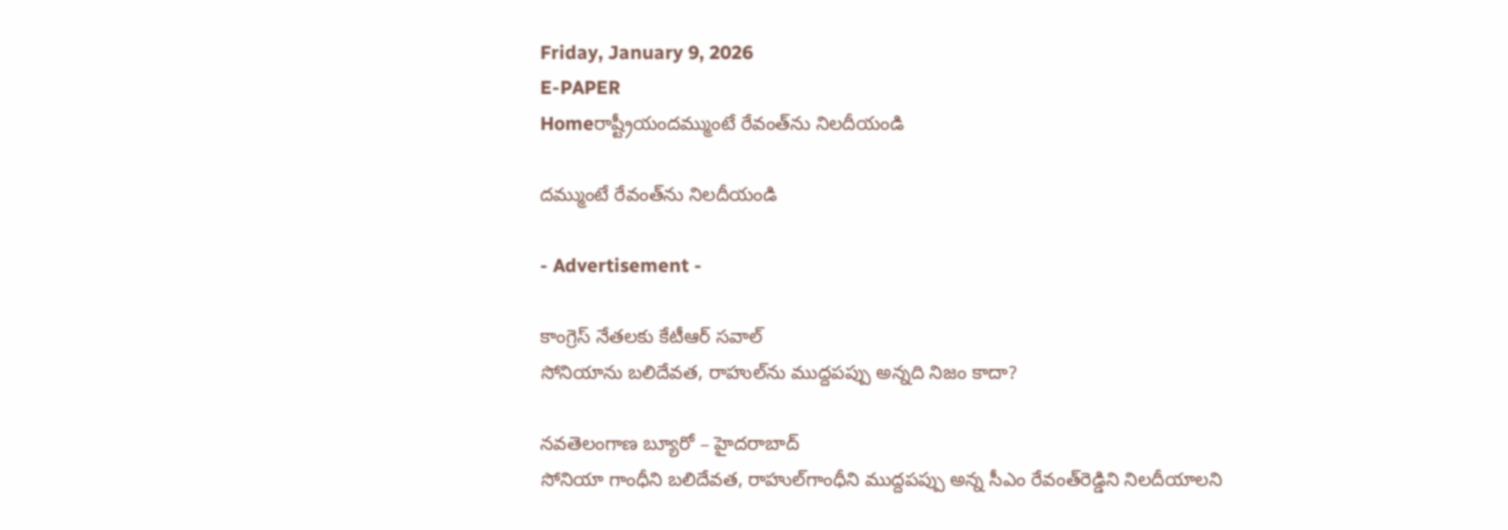Friday, January 9, 2026
E-PAPER
Homeరాష్ట్రీయందమ్ముంటే రేవంత్‌ను నిలదీయండి

దమ్ముంటే రేవంత్‌ను నిలదీయండి

- Advertisement -

కాంగ్రెస్‌ నేతలకు కేటీఆర్‌ సవాల్‌
సోనియాను బలిదేవత, రాహుల్‌ను ముద్దపప్పు అన్నది నిజం కాదా?

నవతెలంగాణ బ్యూరో – హైదరాబాద్‌
సోనియా గాంధీని బలిదేవత, రాహుల్‌గాంధీని ముద్దపప్పు అన్న సీఎం రేవంత్‌రెడ్డిని నిలదీయాలని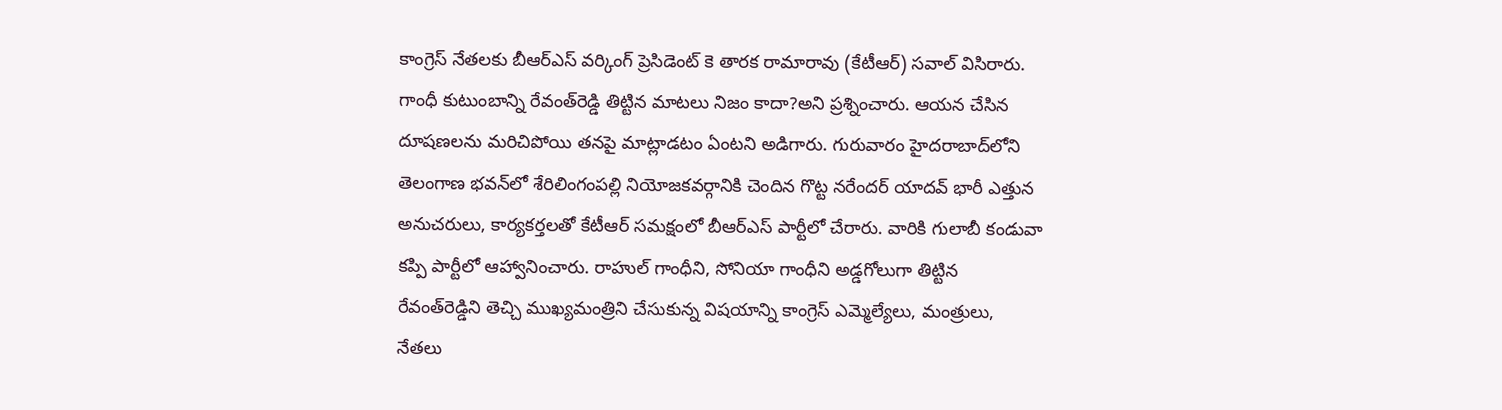కాంగ్రెస్‌ నేతలకు బీఆర్‌ఎస్‌ వర్కింగ్‌ ప్రెసిడెంట్‌ కె తారక రామారావు (కేటీఆర్‌) సవాల్‌ విసిరారు. గాంధీ కుటుంబాన్ని రేవంత్‌రెడ్డి తిట్టిన మాటలు నిజం కాదా?అని ప్రశ్నించారు. ఆయన చేసిన దూషణలను మరిచిపోయి తనపై మాట్లాడటం ఏంటని అడిగారు. గురువారం హైదరాబాద్‌లోని తెలంగాణ భవన్‌లో శేరిలింగంపల్లి నియోజకవర్గానికి చెందిన గొట్ట నరేందర్‌ యాదవ్‌ భారీ ఎత్తున అనుచరులు, కార్యకర్తలతో కేటీఆర్‌ సమక్షంలో బీఆర్‌ఎస్‌ పార్టీలో చేరారు. వారికి గులాబీ కండువా కప్పి పార్టీలో ఆహ్వానించారు. రాహుల్‌ గాంధీని, సోనియా గాంధీని అడ్డగోలుగా తిట్టిన రేవంత్‌రెడ్డిని తెచ్చి ముఖ్యమంత్రిని చేసుకున్న విషయాన్ని కాంగ్రెస్‌ ఎమ్మెల్యేలు, మంత్రులు, నేతలు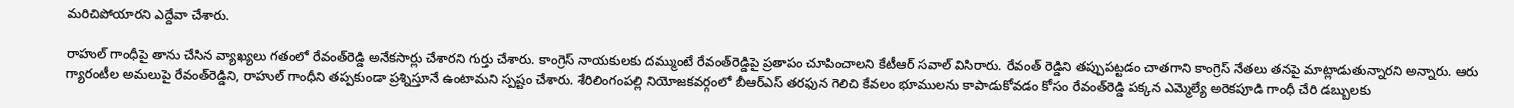మరిచిపోయారని ఎద్దేవా చేశారు.

రాహుల్‌ గాంధీపై తాను చేసిన వ్యాఖ్యలు గతంలో రేవంత్‌రెడ్డి అనేకసార్లు చేశారని గుర్తు చేశారు. కాంగ్రెస్‌ నాయకులకు దమ్ముంటే రేవంత్‌రెడ్డిపై ప్రతాపం చూపించాలని కేటీఆర్‌ సవాల్‌ విసిరారు. రేవంత్‌ రెడ్డిని తప్పుపట్టడం చాతగాని కాంగ్రెస్‌ నేతలు తనపై మాట్లాడుతున్నారని అన్నారు. ఆరు గ్యారంటీల అమలుపై రేవంత్‌రెడ్డిని, రాహుల్‌ గాంధీని తప్పకుండా ప్రశ్నిస్తూనే ఉంటామని స్పష్టం చేశారు. శేరిలింగంపల్లి నియోజకవర్గంలో బీఆర్‌ఎస్‌ తరఫున గెలిచి కేవలం భూములను కాపాడుకోవడం కోసం రేవంత్‌రెడ్డి పక్కన ఎమ్మెల్యే అరెకపూడి గాంధీ చేరి డబ్బులకు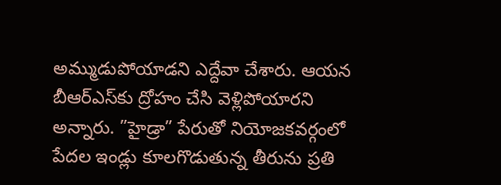అమ్ముడుపోయాడని ఎద్దేవా చేశారు. ఆయన బీఆర్‌ఎస్‌కు ద్రోహం చేసి వెళ్లిపోయారని అన్నారు. ”హైడ్రా” పేరుతో నియోజకవర్గంలో పేదల ఇండ్లు కూలగొడుతున్న తీరును ప్రతి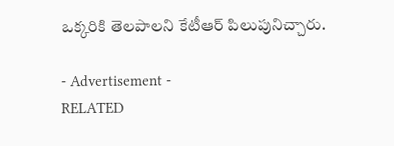ఒక్కరికి తెలపాలని కేటీఆర్‌ పిలుపునిచ్చారు.

- Advertisement -
RELATED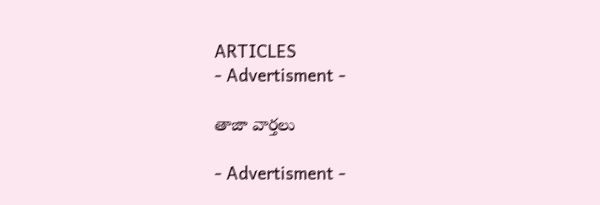ARTICLES
- Advertisment -

తాజా వార్తలు

- Advertisment -